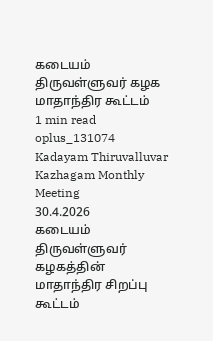கடையம் திருவள்ளுவர் கழக மாதாந்திர கூட்டம்
1 min read
oplus_131074
Kadayam Thiruvalluvar Kazhagam Monthly Meeting
30.4.2026
கடையம் திருவள்ளுவர் கழகத்தின் மாதாந்திர சிறப்பு கூட்டம்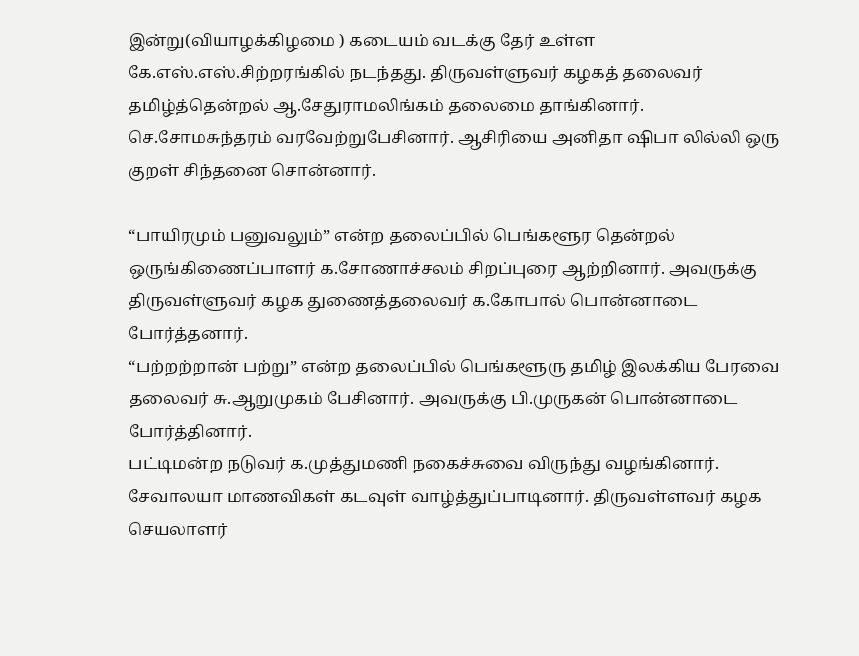இன்று(வியாழக்கிழமை ) கடையம் வடக்கு தேர் உள்ள கே.எஸ்.எஸ்.சிற்றரங்கில் நடந்தது. திருவள்ளுவர் கழகத் தலைவர் தமிழ்த்தென்றல் ஆ.சேதுராமலிங்கம் தலைமை தாங்கினார்.
செ.சோமசுந்தரம் வரவேற்றுபேசினார். ஆசிரியை அனிதா ஷிபா லில்லி ஒரு குறள் சிந்தனை சொன்னார்.

“பாயிரமும் பனுவலும்” என்ற தலைப்பில் பெங்களூர தென்றல் ஒருங்கிணைப்பாளர் க.சோணாச்சலம் சிறப்புரை ஆற்றினார். அவருக்கு திருவள்ளுவர் கழக துணைத்தலைவர் க.கோபால் பொன்னாடை
போர்த்தனார்.
“பற்றற்றான் பற்று” என்ற தலைப்பில் பெங்களூரு தமிழ் இலக்கிய பேரவை தலைவர் சு.ஆறுமுகம் பேசினார். அவருக்கு பி.முருகன் பொன்னாடை போர்த்தினார்.
பட்டிமன்ற நடுவர் க.முத்துமணி நகைச்சுவை விருந்து வழங்கினார். சேவாலயா மாணவிகள் கடவுள் வாழ்த்துப்பாடினார். திருவள்ளவர் கழக செயலாளர்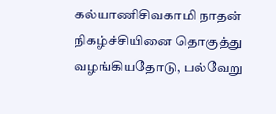கல்யாணிசிவகாமி நாதன் நிகழ்ச்சியினை தொகுத்து வழங்கியதோடு, பல்வேறு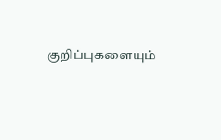குறிப்புகளையும்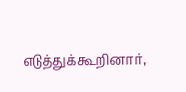எடுத்துக்கூறினார்,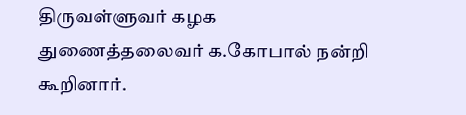திருவள்ளுவர் கழக துணைத்தலைவர் க.கோபால் நன்றி கூறினார்.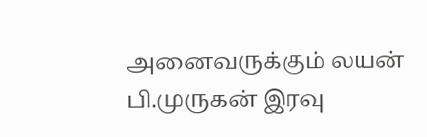அனைவருக்கும் லயன் பி.முருகன் இரவு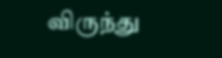விருந்து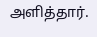அளித்தார்.